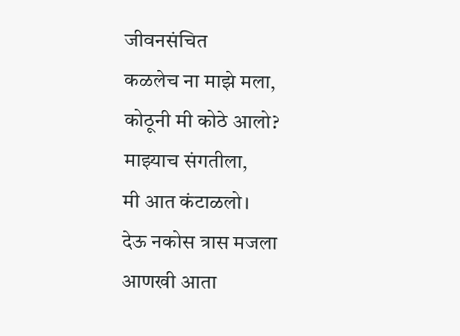जीवनसंचित
कळलेच ना माझे मला,
कोठूनी मी कोठे आलो?
माझ्याच संगतीला,
मी आत कंटाळलो।
देऊ नकोस त्रास मजला
आणखी आता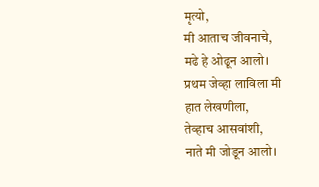मृत्यो,
मी आताच जीवनाचे,
मढे हे ओढून आलो।
प्रथम जेव्हा लाविला मी
हात लेखणीला,
तेव्हाच आसवांशी,
नाते मी जोडून आलो।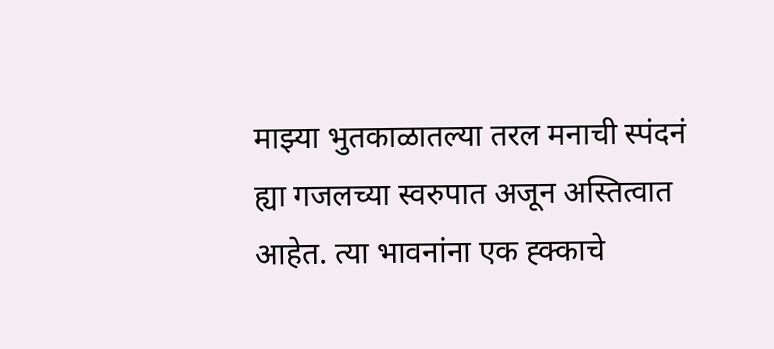माझ्या भुतकाळातल्या तरल मनाची स्पंदनं ह्या गजलच्या स्वरुपात अजून अस्तित्वात आहेत. त्या भावनांना एक ह्क्काचे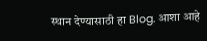स्थान देण्यासाठी हा Blog. आशा आहे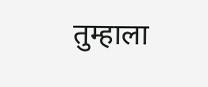तुम्हाला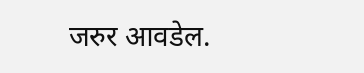जरुर आवडेल.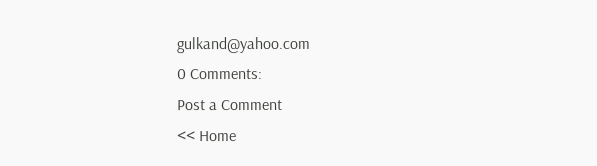gulkand@yahoo.com
0 Comments:
Post a Comment
<< Home